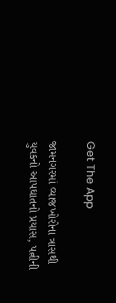Get The App

જામનગરમાં વ્યાજખોરોના ત્રાસથી યુવકનો આપઘાતનો પ્રયાસ, પત્નીની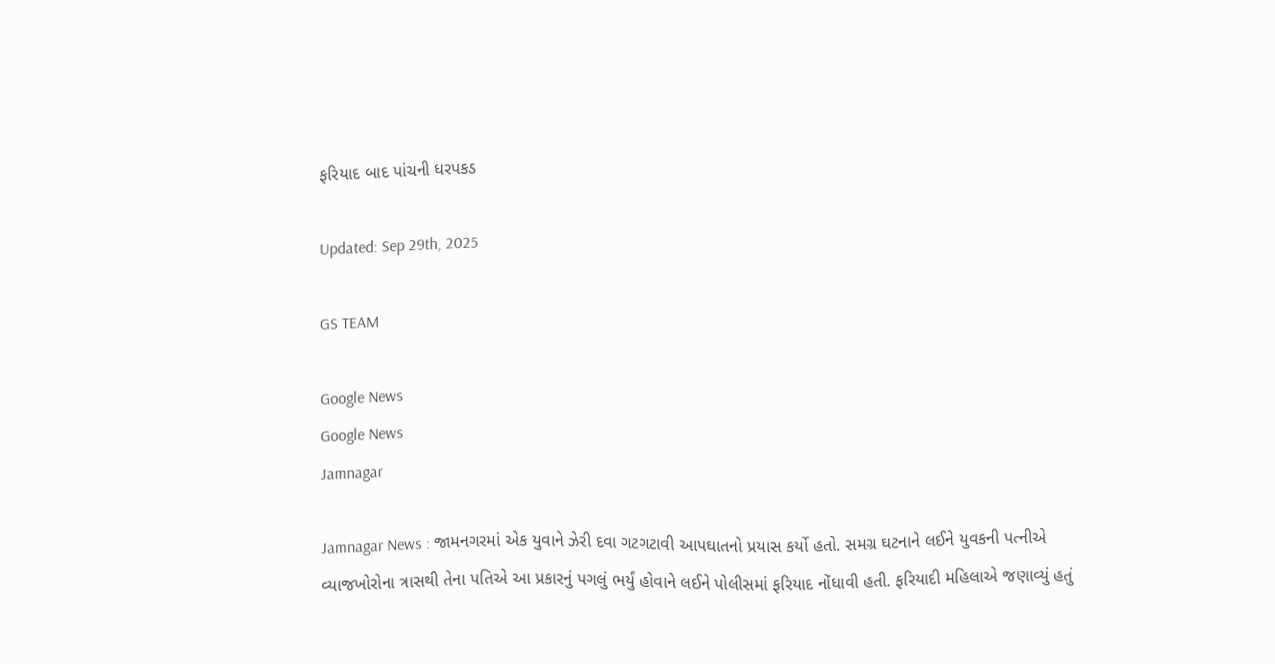ફરિયાદ બાદ પાંચની ધરપકડ

Updated: Sep 29th, 2025

GS TEAM

Google News
Google News
Jamnagar

Jamnagar News : જામનગરમાં એક યુવાને ઝેરી દવા ગટગટાવી આપઘાતનો પ્રયાસ કર્યો હતો. સમગ્ર ઘટનાને લઈને યુવકની પત્નીએ વ્યાજખોરોના ત્રાસથી તેના પતિએ આ પ્રકારનું પગલું ભર્યું હોવાને લઈને પોલીસમાં ફરિયાદ નોંધાવી હતી. ફરિયાદી મહિલાએ જણાવ્યું હતું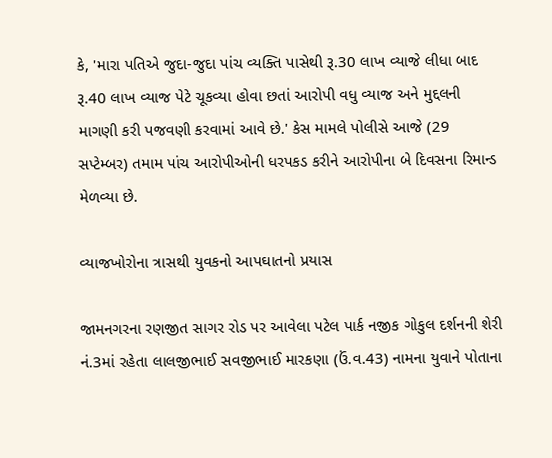કે, 'મારા પતિએ જુદા-જુદા પાંચ વ્યક્તિ પાસેથી રૂ.30 લાખ વ્યાજે લીધા બાદ રૂ.40 લાખ વ્યાજ પેટે ચૂકવ્યા હોવા છતાં આરોપી વધુ વ્યાજ અને મુદ્દલની માગણી કરી પજવણી કરવામાં આવે છે.' કેસ મામલે પોલીસે આજે (29 સપ્ટેમ્બર) તમામ પાંચ આરોપીઓની ધરપકડ કરીને આરોપીના બે દિવસના રિમાન્ડ મેળવ્યા છે.

વ્યાજખોરોના ત્રાસથી યુવકનો આપઘાતનો પ્રયાસ

જામનગરના રણજીત સાગર રોડ પર આવેલા પટેલ પાર્ક નજીક ગોકુલ દર્શનની શેરી નં.3માં રહેતા લાલજીભાઈ સવજીભાઈ મારકણા (ઉં.વ.43) નામના યુવાને પોતાના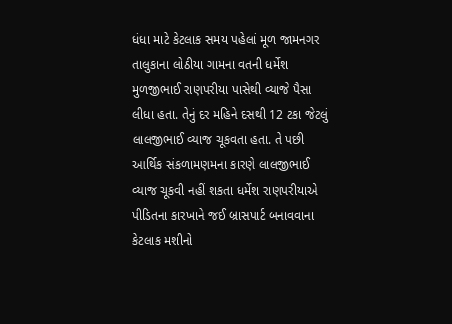ધંધા માટે કેટલાક સમય પહેલાં મૂળ જામનગર તાલુકાના લોઠીયા ગામના વતની ધર્મેશ મુળજીભાઈ રાણપરીયા પાસેથી વ્યાજે પૈસા લીધા હતા. તેનું દર મહિને દસથી 12 ટકા જેટલું લાલજીભાઈ વ્યાજ ચૂકવતા હતા. તે પછી આર્થિક સંકળામણમના કારણે લાલજીભાઈ વ્યાજ ચૂકવી નહીં શકતા ધર્મેશ રાણપરીયાએ પીડિતના કારખાને જઈ બ્રાસપાર્ટ બનાવવાના કેટલાક મશીનો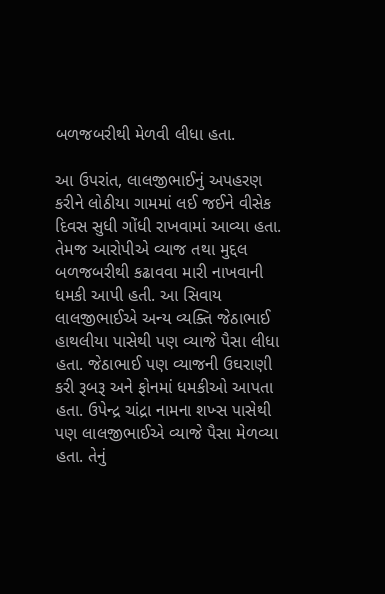બળજબરીથી મેળવી લીધા હતા.

આ ઉપરાંત, લાલજીભાઈનું અપહરણ કરીને લોઠીયા ગામમાં લઈ જઈને વીસેક દિવસ સુધી ગોંધી રાખવામાં આવ્યા હતા. તેમજ આરોપીએ વ્યાજ તથા મુદ્દલ બળજબરીથી કઢાવવા મારી નાખવાની ધમકી આપી હતી. આ સિવાય લાલજીભાઈએ અન્ય વ્યક્તિ જેઠાભાઈ હાથલીયા પાસેથી પણ વ્યાજે પૈસા લીધા હતા. જેઠાભાઈ પણ વ્યાજની ઉઘરાણી કરી રૂબરૂ અને ફોનમાં ધમકીઓ આપતા હતા. ઉપેન્દ્ર ચાંદ્રા નામના શખ્સ પાસેથી પણ લાલજીભાઈએ વ્યાજે પૈસા મેળવ્યા હતા. તેનું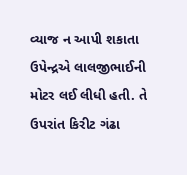વ્યાજ ન આપી શકાતા ઉપેન્દ્રએ લાલજીભાઈની મોટર લઈ લીધી હતી. તે ઉપરાંત કિરીટ ગંઢા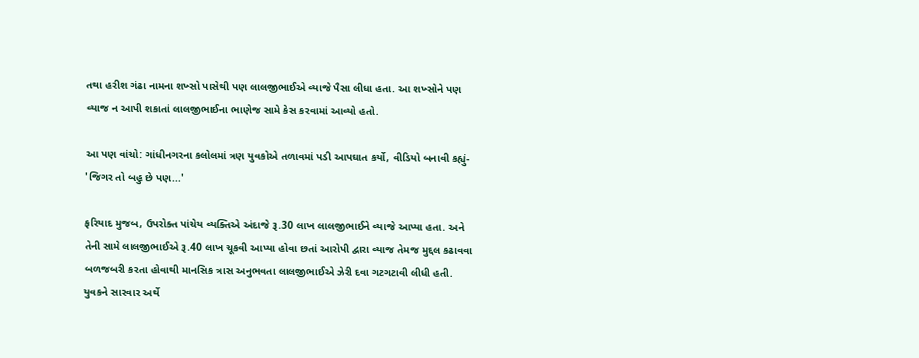તથા હરીશ ગંઢા નામના શખ્સો પાસેથી પણ લાલજીભાઈએ વ્યાજે પૈસા લીધા હતા. આ શખ્સોને પણ વ્યાજ ન આપી શકાતાં લાલજીભાઈના ભાણેજ સામે કેસ કરવામાં આવ્યો હતો.

આ પણ વાંચો: ગાંધીનગરના કલોલમાં ત્રણ યુવકોએ તળાવમાં પડી આપઘાત કર્યો, વીડિયો બનાવી કહ્યું- 'જિગર તો બહુ છે પણ...'

ફરિયાદ મુજબ, ઉપરોક્ત પાંચેય વ્યક્તિએ અંદાજે રૂ.30 લાખ લાલજીભાઈને વ્યાજે આપ્યા હતા. અને તેની સામે લાલજીભાઈએ રૂ.40 લાખ ચૂકવી આપ્યા હોવા છતાં આરોપી દ્વારા વ્યાજ તેમજ મુદ્દલ કઢાવવા બળજબરી કરતા હોવાથી માનસિક ત્રાસ અનુભવતા લાલજીભાઈએ ઝેરી દવા ગટગટાવી લીધી હતી. યુવકને સારવાર અર્થે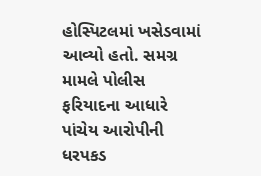હોસ્પિટલમાં ખસેડવામાં આવ્યો હતો. સમગ્ર મામલે પોલીસ ફરિયાદના આધારે પાંચેય આરોપીની ધરપકડ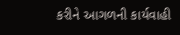કરીને આગળની કાર્યવાહી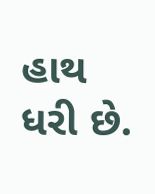હાથ ધરી છે.